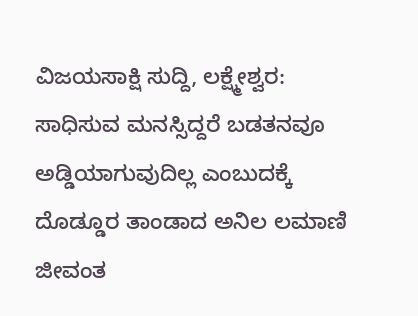ವಿಜಯಸಾಕ್ಷಿ ಸುದ್ದಿ, ಲಕ್ಷ್ಮೇಶ್ವರ: ಸಾಧಿಸುವ ಮನಸ್ಸಿದ್ದರೆ ಬಡತನವೂ ಅಡ್ಡಿಯಾಗುವುದಿಲ್ಲ ಎಂಬುದಕ್ಕೆ ದೊಡ್ಡೂರ ತಾಂಡಾದ ಅನಿಲ ಲಮಾಣಿ ಜೀವಂತ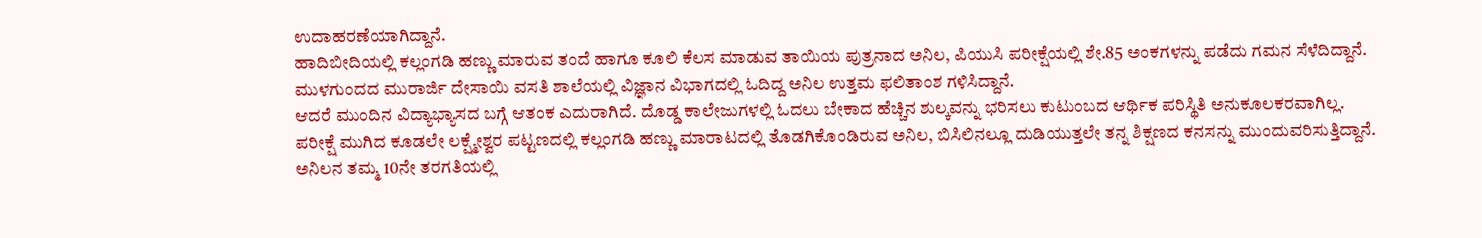ಉದಾಹರಣೆಯಾಗಿದ್ದಾನೆ.
ಹಾದಿಬೀದಿಯಲ್ಲಿ ಕಲ್ಲಂಗಡಿ ಹಣ್ಣು ಮಾರುವ ತಂದೆ ಹಾಗೂ ಕೂಲಿ ಕೆಲಸ ಮಾಡುವ ತಾಯಿಯ ಪುತ್ರನಾದ ಅನಿಲ, ಪಿಯುಸಿ ಪರೀಕ್ಷೆಯಲ್ಲಿ ಶೇ.85 ಅಂಕಗಳನ್ನು ಪಡೆದು ಗಮನ ಸೆಳೆದಿದ್ದಾನೆ. ಮುಳಗುಂದದ ಮುರಾರ್ಜಿ ದೇಸಾಯಿ ವಸತಿ ಶಾಲೆಯಲ್ಲಿ ವಿಜ್ಞಾನ ವಿಭಾಗದಲ್ಲಿ ಓದಿದ್ದ ಅನಿಲ ಉತ್ತಮ ಫಲಿತಾಂಶ ಗಳಿಸಿದ್ದಾನೆ.
ಆದರೆ ಮುಂದಿನ ವಿದ್ಯಾಭ್ಯಾಸದ ಬಗ್ಗೆ ಆತಂಕ ಎದುರಾಗಿದೆ. ದೊಡ್ಡ ಕಾಲೇಜುಗಳಲ್ಲಿ ಓದಲು ಬೇಕಾದ ಹೆಚ್ಚಿನ ಶುಲ್ಕವನ್ನು ಭರಿಸಲು ಕುಟುಂಬದ ಆರ್ಥಿಕ ಪರಿಸ್ಥಿತಿ ಅನುಕೂಲಕರವಾಗಿಲ್ಲ.
ಪರೀಕ್ಷೆ ಮುಗಿದ ಕೂಡಲೇ ಲಕ್ಷ್ಮೇಶ್ವರ ಪಟ್ಟಣದಲ್ಲಿ ಕಲ್ಲಂಗಡಿ ಹಣ್ಣು ಮಾರಾಟದಲ್ಲಿ ತೊಡಗಿಕೊಂಡಿರುವ ಅನಿಲ, ಬಿಸಿಲಿನಲ್ಲೂ ದುಡಿಯುತ್ತಲೇ ತನ್ನ ಶಿಕ್ಷಣದ ಕನಸನ್ನು ಮುಂದುವರಿಸುತ್ತಿದ್ದಾನೆ.
ಅನಿಲನ ತಮ್ಮ 10ನೇ ತರಗತಿಯಲ್ಲಿ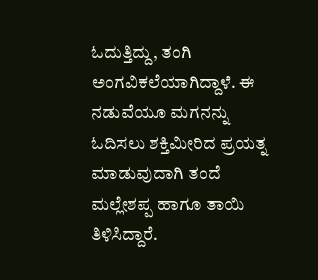ಓದುತ್ತಿದ್ದು, ತಂಗಿ ಅಂಗವಿಕಲೆಯಾಗಿದ್ದಾಳೆ. ಈ ನಡುವೆಯೂ ಮಗನನ್ನು ಓದಿಸಲು ಶಕ್ತಿಮೀರಿದ ಪ್ರಯತ್ನ ಮಾಡುವುದಾಗಿ ತಂದೆ ಮಲ್ಲೇಶಪ್ಪ ಹಾಗೂ ತಾಯಿ ತಿಳಿಸಿದ್ದಾರೆ.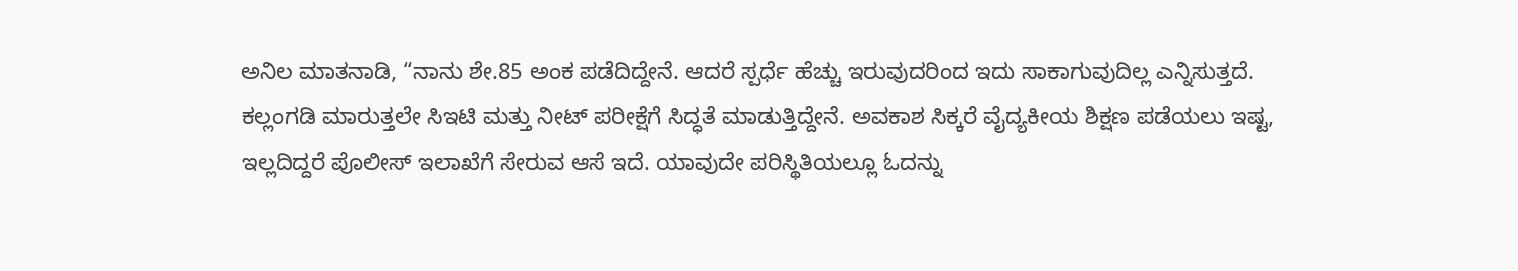ಅನಿಲ ಮಾತನಾಡಿ, “ನಾನು ಶೇ.85 ಅಂಕ ಪಡೆದಿದ್ದೇನೆ. ಆದರೆ ಸ್ಪರ್ಧೆ ಹೆಚ್ಚು ಇರುವುದರಿಂದ ಇದು ಸಾಕಾಗುವುದಿಲ್ಲ ಎನ್ನಿಸುತ್ತದೆ. ಕಲ್ಲಂಗಡಿ ಮಾರುತ್ತಲೇ ಸಿಇಟಿ ಮತ್ತು ನೀಟ್ ಪರೀಕ್ಷೆಗೆ ಸಿದ್ಧತೆ ಮಾಡುತ್ತಿದ್ದೇನೆ. ಅವಕಾಶ ಸಿಕ್ಕರೆ ವೈದ್ಯಕೀಯ ಶಿಕ್ಷಣ ಪಡೆಯಲು ಇಷ್ಟ, ಇಲ್ಲದಿದ್ದರೆ ಪೊಲೀಸ್ ಇಲಾಖೆಗೆ ಸೇರುವ ಆಸೆ ಇದೆ. ಯಾವುದೇ ಪರಿಸ್ಥಿತಿಯಲ್ಲೂ ಓದನ್ನು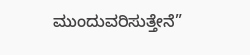ಮುಂದುವರಿಸುತ್ತೇನೆ”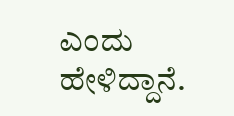ಎಂದು ಹೇಳಿದ್ದಾನೆ.